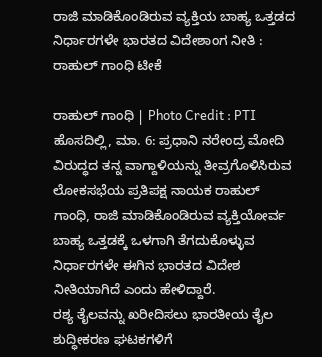ರಾಜಿ ಮಾಡಿಕೊಂಡಿರುವ ವ್ಯಕ್ತಿಯ ಬಾಹ್ಯ ಒತ್ತಡದ ನಿರ್ಧಾರಗಳೇ ಭಾರತದ ವಿದೇಶಾಂಗ ನೀತಿ : ರಾಹುಲ್ ಗಾಂಧಿ ಟೀಕೆ

ರಾಹುಲ್ ಗಾಂಧಿ | Photo Credit : PTI
ಹೊಸದಿಲ್ಲಿ, ಮಾ. 6: ಪ್ರಧಾನಿ ನರೇಂದ್ರ ಮೋದಿ ವಿರುದ್ಧದ ತನ್ನ ವಾಗ್ದಾಳಿಯನ್ನು ತೀವ್ರಗೊಳಿಸಿರುವ ಲೋಕಸಭೆಯ ಪ್ರತಿಪಕ್ಷ ನಾಯಕ ರಾಹುಲ್ ಗಾಂಧಿ, ರಾಜಿ ಮಾಡಿಕೊಂಡಿರುವ ವ್ಯಕ್ತಿಯೋರ್ವ ಬಾಹ್ಯ ಒತ್ತಡಕ್ಕೆ ಒಳಗಾಗಿ ತೆಗದುಕೊಳ್ಳುವ ನಿರ್ಧಾರಗಳೇ ಈಗಿನ ಭಾರತದ ವಿದೇಶ ನೀತಿಯಾಗಿದೆ ಎಂದು ಹೇಳಿದ್ದಾರೆ.
ರಶ್ಯ ತೈಲವನ್ನು ಖರೀದಿಸಲು ಭಾರತೀಯ ತೈಲ ಶುದ್ಧೀಕರಣ ಘಟಕಗಳಿಗೆ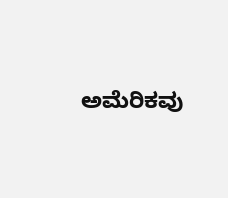ಅಮೆರಿಕವು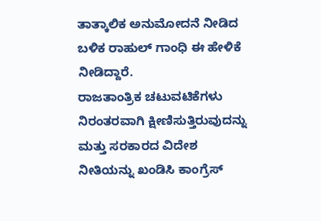ತಾತ್ಕಾಲಿಕ ಅನುಮೋದನೆ ನೀಡಿದ ಬಳಿಕ ರಾಹುಲ್ ಗಾಂಧಿ ಈ ಹೇಳಿಕೆ ನೀಡಿದ್ದಾರೆ.
ರಾಜತಾಂತ್ರಿಕ ಚಟುವಟಿಕೆಗಳು ನಿರಂತರವಾಗಿ ಕ್ಷೀಣಿಸುತ್ತಿರುವುದನ್ನು ಮತ್ತು ಸರಕಾರದ ವಿದೇಶ ನೀತಿಯನ್ನು ಖಂಡಿಸಿ ಕಾಂಗ್ರೆಸ್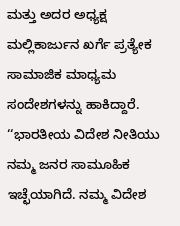ಮತ್ತು ಅದರ ಅಧ್ಯಕ್ಷ ಮಲ್ಲಿಕಾರ್ಜುನ ಖರ್ಗೆ ಪ್ರತ್ಯೇಕ ಸಾಮಾಜಿಕ ಮಾಧ್ಯಮ ಸಂದೇಶಗಳನ್ನು ಹಾಕಿದ್ದಾರೆ.
‘‘ಭಾರತೀಯ ವಿದೇಶ ನೀತಿಯು ನಮ್ಮ ಜನರ ಸಾಮೂಹಿಕ ಇಚ್ಛೆಯಾಗಿದೆ. ನಮ್ಮ ವಿದೇಶ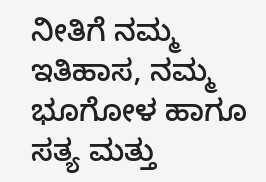ನೀತಿಗೆ ನಮ್ಮ ಇತಿಹಾಸ, ನಮ್ಮ ಭೂಗೋಳ ಹಾಗೂ ಸತ್ಯ ಮತ್ತು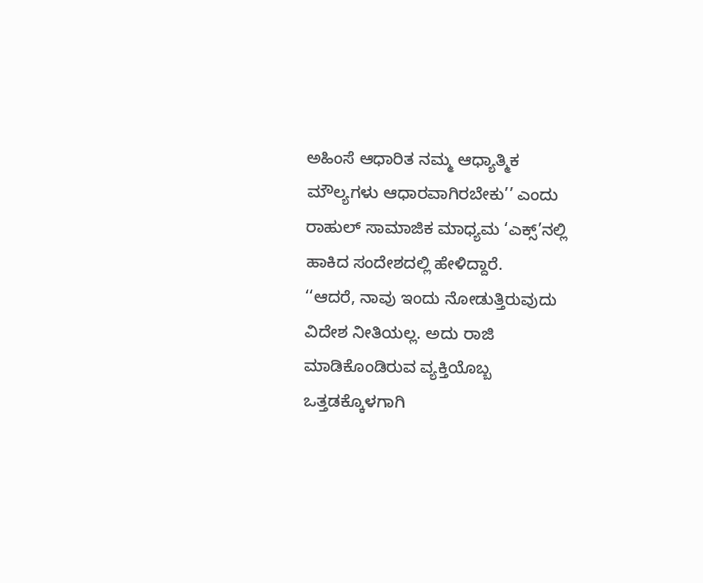ಅಹಿಂಸೆ ಆಧಾರಿತ ನಮ್ಮ ಆಧ್ಯಾತ್ಮಿಕ ಮೌಲ್ಯಗಳು ಆಧಾರವಾಗಿರಬೇಕು’’ ಎಂದು ರಾಹುಲ್ ಸಾಮಾಜಿಕ ಮಾಧ್ಯಮ ‘ಎಕ್ಸ್’ನಲ್ಲಿ ಹಾಕಿದ ಸಂದೇಶದಲ್ಲಿ ಹೇಳಿದ್ದಾರೆ.
‘‘ಆದರೆ, ನಾವು ಇಂದು ನೋಡುತ್ತಿರುವುದು ವಿದೇಶ ನೀತಿಯಲ್ಲ. ಅದು ರಾಜಿ ಮಾಡಿಕೊಂಡಿರುವ ವ್ಯಕ್ತಿಯೊಬ್ಬ ಒತ್ತಡಕ್ಕೊಳಗಾಗಿ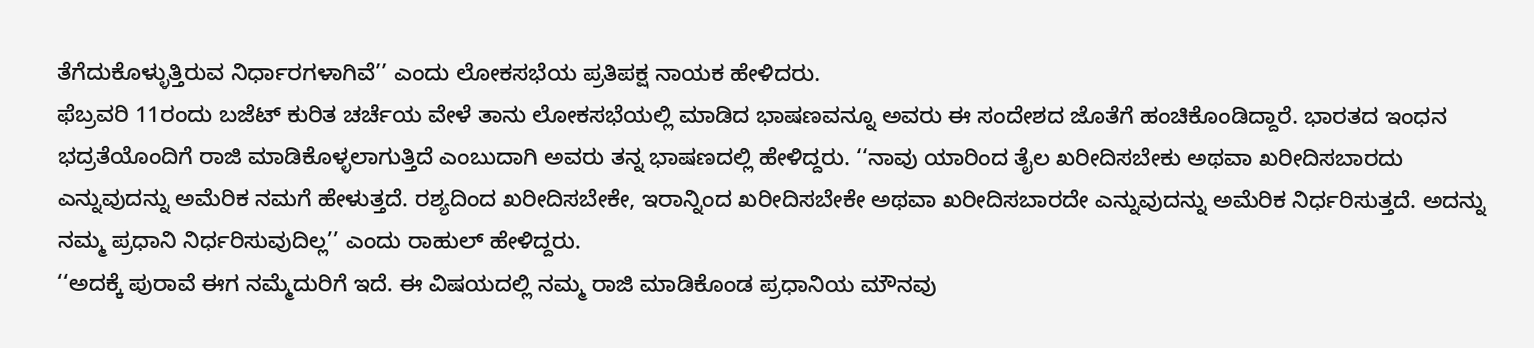ತೆಗೆದುಕೊಳ್ಳುತ್ತಿರುವ ನಿರ್ಧಾರಗಳಾಗಿವೆ’’ ಎಂದು ಲೋಕಸಭೆಯ ಪ್ರತಿಪಕ್ಷ ನಾಯಕ ಹೇಳಿದರು.
ಫೆಬ್ರವರಿ 11ರಂದು ಬಜೆಟ್ ಕುರಿತ ಚರ್ಚೆಯ ವೇಳೆ ತಾನು ಲೋಕಸಭೆಯಲ್ಲಿ ಮಾಡಿದ ಭಾಷಣವನ್ನೂ ಅವರು ಈ ಸಂದೇಶದ ಜೊತೆಗೆ ಹಂಚಿಕೊಂಡಿದ್ದಾರೆ. ಭಾರತದ ಇಂಧನ ಭದ್ರತೆಯೊಂದಿಗೆ ರಾಜಿ ಮಾಡಿಕೊಳ್ಳಲಾಗುತ್ತಿದೆ ಎಂಬುದಾಗಿ ಅವರು ತನ್ನ ಭಾಷಣದಲ್ಲಿ ಹೇಳಿದ್ದರು. ‘‘ನಾವು ಯಾರಿಂದ ತೈಲ ಖರೀದಿಸಬೇಕು ಅಥವಾ ಖರೀದಿಸಬಾರದು ಎನ್ನುವುದನ್ನು ಅಮೆರಿಕ ನಮಗೆ ಹೇಳುತ್ತದೆ. ರಶ್ಯದಿಂದ ಖರೀದಿಸಬೇಕೇ, ಇರಾನ್ನಿಂದ ಖರೀದಿಸಬೇಕೇ ಅಥವಾ ಖರೀದಿಸಬಾರದೇ ಎನ್ನುವುದನ್ನು ಅಮೆರಿಕ ನಿರ್ಧರಿಸುತ್ತದೆ. ಅದನ್ನು ನಮ್ಮ ಪ್ರಧಾನಿ ನಿರ್ಧರಿಸುವುದಿಲ್ಲ’’ ಎಂದು ರಾಹುಲ್ ಹೇಳಿದ್ದರು.
‘‘ಅದಕ್ಕೆ ಪುರಾವೆ ಈಗ ನಮ್ಮೆದುರಿಗೆ ಇದೆ. ಈ ವಿಷಯದಲ್ಲಿ ನಮ್ಮ ರಾಜಿ ಮಾಡಿಕೊಂಡ ಪ್ರಧಾನಿಯ ಮೌನವು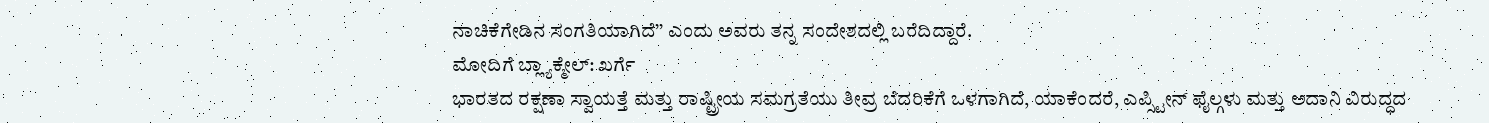ನಾಚಿಕೆಗೇಡಿನ ಸಂಗತಿಯಾಗಿದೆ’’ ಎಂದು ಅವರು ತನ್ನ ಸಂದೇಶದಲ್ಲಿ ಬರೆದಿದ್ದಾರೆ.
ಮೋದಿಗೆ ಬ್ಲ್ಯಾಕ್ಮೇಲ್: ಖರ್ಗೆ
ಭಾರತದ ರಕ್ಷಣಾ ಸ್ವಾಯತ್ತೆ ಮತ್ತು ರಾಷ್ಟ್ರೀಯ ಸಮಗ್ರತೆಯು ತೀವ್ರ ಬೆದರಿಕೆಗೆ ಒಳಗಾಗಿದೆ, ಯಾಕೆಂದರೆ, ಎಪ್ಸ್ಟೀನ್ ಫೈಲ್ಗಳು ಮತ್ತು ಅದಾನಿ ವಿರುದ್ಧದ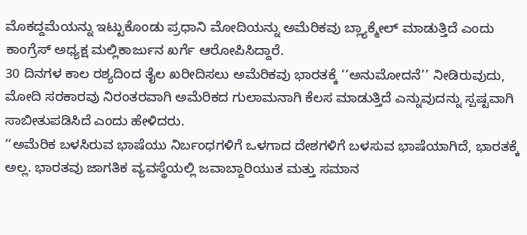ಮೊಕದ್ದಮೆಯನ್ನು ಇಟ್ಟುಕೊಂಡು ಪ್ರಧಾನಿ ಮೋದಿಯನ್ನು ಅಮೆರಿಕವು ಬ್ಲ್ಯಾಕ್ಮೇಲ್ ಮಾಡುತ್ತಿದೆ ಎಂದು ಕಾಂಗ್ರೆಸ್ ಅಧ್ಯಕ್ಷ ಮಲ್ಲಿಕಾರ್ಜುನ ಖರ್ಗೆ ಆರೋಪಿಸಿದ್ದಾರೆ.
30 ದಿನಗಳ ಕಾಲ ರಶ್ಯದಿಂದ ತೈಲ ಖರೀದಿಸಲು ಅಮೆರಿಕವು ಭಾರತಕ್ಕೆ ‘‘ಅನುಮೋದನೆ’’ ನೀಡಿರುವುದು, ಮೋದಿ ಸರಕಾರವು ನಿರಂತರವಾಗಿ ಅಮೆರಿಕದ ಗುಲಾಮನಾಗಿ ಕೆಲಸ ಮಾಡುತ್ತಿದೆ ಎನ್ನುವುದನ್ನು ಸ್ಪಷ್ಟವಾಗಿ ಸಾಬೀತುಪಡಿಸಿದೆ ಎಂದು ಹೇಳಿದರು.
‘‘ಅಮೆರಿಕ ಬಳಸಿರುವ ಭಾಷೆಯು ನಿರ್ಬಂಧಗಳಿಗೆ ಒಳಗಾದ ದೇಶಗಳಿಗೆ ಬಳಸುವ ಭಾಷೆಯಾಗಿದೆ, ಭಾರತಕ್ಕೆ ಅಲ್ಲ. ಭಾರತವು ಜಾಗತಿಕ ವ್ಯವಸ್ಥೆಯಲ್ಲಿ ಜವಾಬ್ದಾರಿಯುತ ಮತ್ತು ಸಮಾನ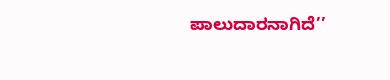ಪಾಲುದಾರನಾಗಿದೆ’’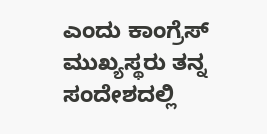ಎಂದು ಕಾಂಗ್ರೆಸ್ ಮುಖ್ಯಸ್ಥರು ತನ್ನ ಸಂದೇಶದಲ್ಲಿ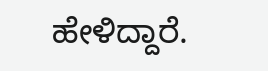ಹೇಳಿದ್ದಾರೆ.